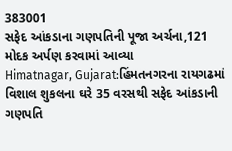383001
સફેદ આંકડાના ગણપતિની પૂજા અર્ચના,121 મોદક અર્પણ કરવામાં આવ્યા
Himatnagar, Gujarat:હિંમતનગરના રાયગઢમાં વિશાલ શુકલના ઘરે 35 વરસથી સફેદ આંકડાની ગણપતિ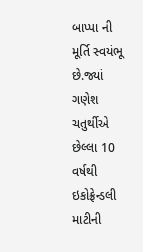બાપ્પા ની મૂર્તિ સ્વયંભૂ છે.જ્યાં ગણેશ ચતુર્થીએ છેલ્લા 10 વર્ષથી ઇકોફ્રેન્ડલી માટીની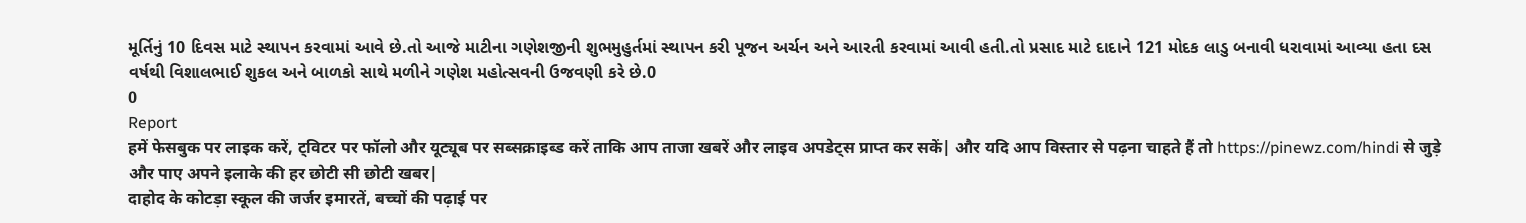મૂર્તિનું 10 દિવસ માટે સ્થાપન કરવામાં આવે છે.તો આજે માટીના ગણેશજીની શુભમુહુર્તમાં સ્થાપન કરી પૂજન અર્ચન અને આરતી કરવામાં આવી હતી.તો પ્રસાદ માટે દાદાને 121 મોદક લાડુ બનાવી ધરાવામાં આવ્યા હતા દસ વર્ષથી વિશાલભાઈ શુકલ અને બાળકો સાથે મળીને ગણેશ મહોત્સવની ઉજવણી કરે છે.0
0
Report
हमें फेसबुक पर लाइक करें, ट्विटर पर फॉलो और यूट्यूब पर सब्सक्राइब्ड करें ताकि आप ताजा खबरें और लाइव अपडेट्स प्राप्त कर सकें| और यदि आप विस्तार से पढ़ना चाहते हैं तो https://pinewz.com/hindi से जुड़े और पाए अपने इलाके की हर छोटी सी छोटी खबर|
दाहोद के कोटड़ा स्कूल की जर्जर इमारतें, बच्चों की पढ़ाई पर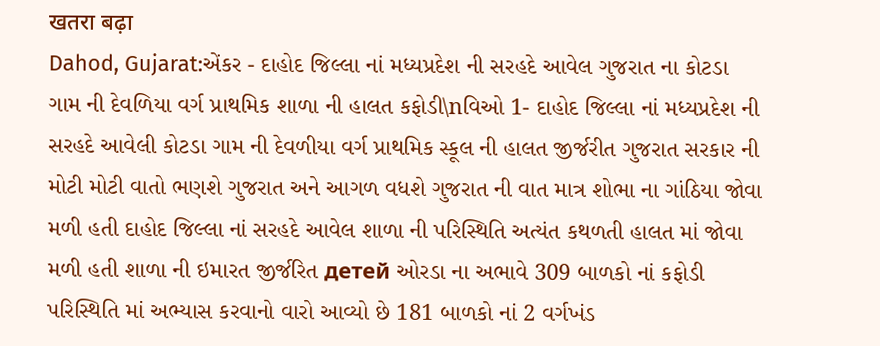खतरा बढ़ा
Dahod, Gujarat:એંકર - દાહોદ જિલ્લા નાં મધ્યપ્રદેશ ની સરહદે આવેલ ગુજરાત ના કોટડા ગામ ની દેવળિયા વર્ગ પ્રાથમિક શાળા ની હાલત કફોડી\nવિઓ 1- દાહોદ જિલ્લા નાં મધ્યપ્રદેશ ની સરહદે આવેલી કોટડા ગામ ની દેવળીયા વર્ગ પ્રાથમિક સ્કૂલ ની હાલત જીર્જરીત ગુજરાત સરકાર ની મોટી મોટી વાતો ભણશે ગુજરાત અને આગળ વધશે ગુજરાત ની વાત માત્ર શોભા ના ગાંઠિયા જોવા મળી હતી દાહોદ જિલ્લા નાં સરહદે આવેલ શાળા ની પરિસ્થિતિ અત્યંત કથળતી હાલત માં જોવા મળી હતી શાળા ની ઇમારત જીર્જરિત детей ઓરડા ના અભાવે 309 બાળકો નાં કફોડી પરિસ્થિતિ માં અભ્યાસ કરવાનો વારો આવ્યો છે 181 બાળકો નાં 2 વર્ગખંડ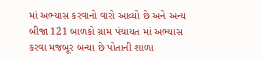માં અભ્યાસ કરવાનો વારો આવ્યો છે અને અન્ય બીજા 121 બાળકો ગ્રામ પંચાયત માં અભ્યાસ કરવા મજબૂર બન્યા છે પોતાની શાળા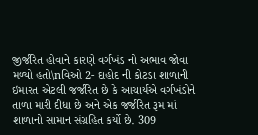જીર્જરિત હોવાને કારણે વર્ગખંડ નો અભાવ જોવા મળ્યો હતો\nવિઓ 2- દાહોદ ની કોટડા શાળાની ઇમારત એટલી જર્જરિત છે કે આચાર્યએ વર્ગખંડોને તાળા મારી દીધા છે અને એક જર્જરિત રૂમ માં શાળાનો સામાન સંગ્રહિત કર્યો છે. 309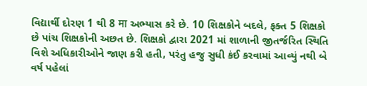વિદ્યાર્થી દોરણ 1 થી 8 मा અભ્યાસ કરે છે. 10 શિક્ષકોને બદલે, ફક્ત 5 શિક્ષકો છે પાંચ શિક્ષકોની અછત છે. શિક્ષકો દ્વારા 2021 માં શાળાની જીતર્જરિત સ્થિતિ વિશે અધિકારીઓને જાણ કરી હતી, પરંતુ હજુ સુધી કંઈ કરવામાં આવ્યું નથી બે વર્ષ પહેલાં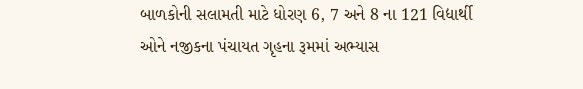બાળકોની સલામતી માટે ધોરણ 6, 7 અને 8 ના 121 વિદ્યાર્થી ઓને નજીકના પંચાયત ગૃહના રૂમમાં અભ્યાસ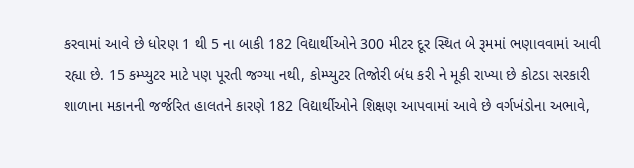કરવામાં આવે છે ધોરણ 1 થી 5 ના બાકી 182 વિદ્યાર્થીઓને 300 મીટર દૂર સ્થિત બે રૂમમાં ભણાવવામાં આવી રહ્યા છે. 15 કમ્પ્યુટર માટે પણ પૂરતી જગ્યા નથી, કોમ્પ્યુટર તિજોરી બંધ કરી ને મૂકી રાખ્યા છે કોટડા સરકારી શાળાના મકાનની જર્જરિત હાલતને કારણે 182 વિદ્યાર્થીઓને શિક્ષણ આપવામાં આવે છે વર્ગખંડોના અભાવે,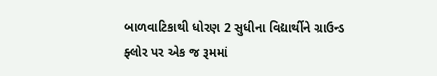બાળવાટિકાથી ધોરણ 2 સુધીના વિદ્યાર્થીને ગ્રાઉન્ડ ફ્લોર પર એક જ રૂમમાં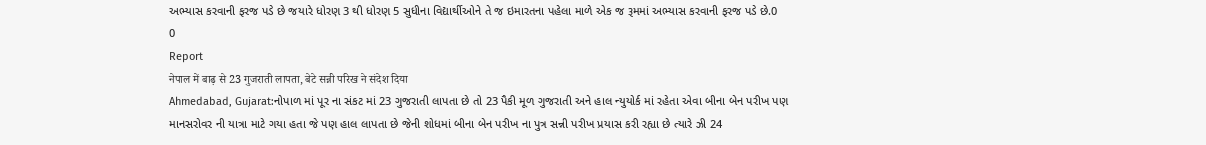અભ્યાસ કરવાની ફરજ પડે છે જયારે ધોરણ 3 થી ધોરણ 5 સુધીના વિદ્યાર્થીઓને તે જ ઇમારતના પહેલા માળે એક જ રૂમમાં અભ્યાસ કરવાની ફરજ પડે છે.0
0
Report
नेपाल में बाढ़ से 23 गुजराती लापता, बेटे सन्नी परिख ने संदेश दिया
Ahmedabad, Gujarat:નોપાળ માં પૂર ના સંકટ માં 23 ગુજરાતી લાપતા છે તો 23 પૈકી મૂળ ગુજરાતી અને હાલ ન્યુયોર્ક માં રહેતા એવા બીના બેન પરીખ પણ માનસરોવર ની યાત્રા માટે ગયા હતા જે પણ હાલ લાપતા છે જેની શોધમાં બીના બેન પરીખ ના પુત્ર સન્ની પરીખ પ્રયાસ કરી રહ્યા છે ત્યારે ઝી 24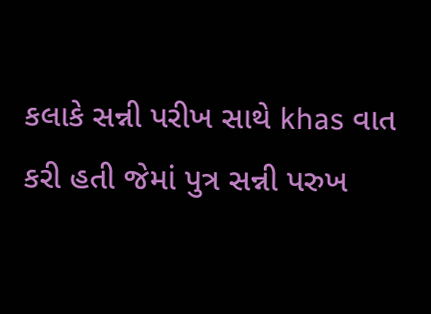કલાકે સન્ની પરીખ સાથે khas વાત કરી હતી જેમાં પુત્ર સન્ની પરુખ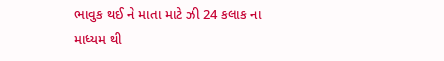ભાવુક થઈ ને માતા માટે ઝી 24 કલાક ના માધ્યમ થી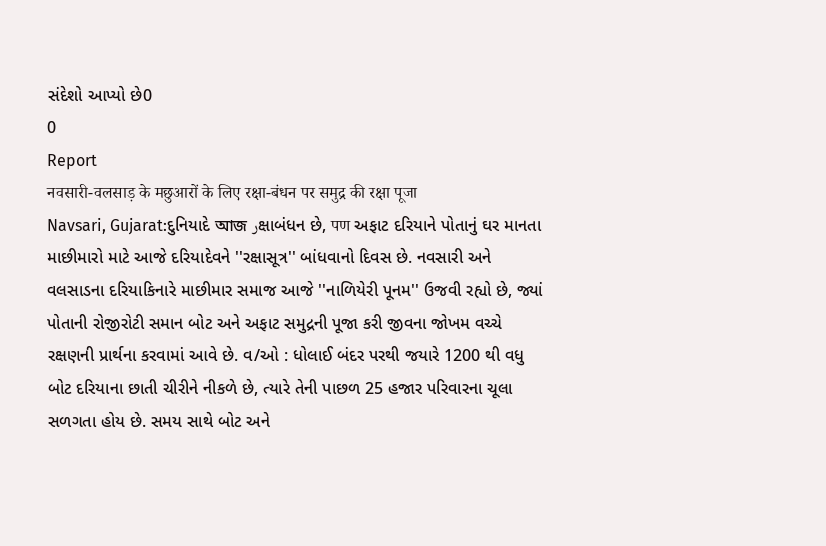સંદેશો આપ્યો છે0
0
Report
नवसारी-वलसाड़ के मछुआरों के लिए रक्षा-बंधन पर समुद्र की रक्षा पूजा
Navsari, Gujarat:દુનિયાદે আজ رક્ષાબંધન છે, पण અફાટ દરિયાને પોતાનું ઘર માનતા માછીમારો માટે આજે દરિયાદેવને ''રક્ષાસૂત્ર'' બાંધવાનો દિવસ છે. નવસારી અને વલસાડના દરિયાકિનારે માછીમાર સમાજ આજે ''નાળિયેરી પૂનમ'' ઉજવી રહ્યો છે, જ્યાં પોતાની રોજીરોટી સમાન બોટ અને અફાટ સમુદ્રની પૂજા કરી જીવના જોખમ વચ્ચે રક્ષણની પ્રાર્થના કરવામાં આવે છે. વ/ઓ : ધોલાઈ બંદર પરથી જયારે 1200 થી વધુ બોટ દરિયાના છાતી ચીરીને નીકળે છે, ત્યારે તેની પાછળ 25 હજાર પરિવારના ચૂલા સળગતા હોય છે. સમય સાથે બોટ અને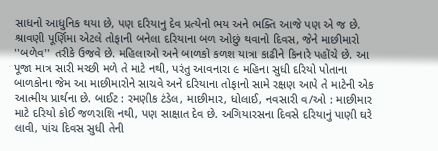સાધનો આધુનિક થયા છે, પણ દરિયાનુ દેવ પ્રત્યેનો ભય અને ભક્તિ આજે પણ એ જ છે. શ્રાવણી પૂર્ણિમા એટલે તોફાની બનેલા દરિયાના બળ ઓછું થવાનો દિવસ, જેને માછીમારો ''બળેવ'' તરીકે ઉજવે છે. મહિલાઓ અને બાળકો કળશ યાત્રા કાઢીને કિનારે પહોંચે છે. આ પૂજા માત્ર સારી મચ્છી મળે તે માટે નથી, પરંતુ આવનારા ૯ મહિના સુધી દરિયો પોતાના બાળકોના જેમ આ માછીમારોને સાચવે અને દરિયાના તોફાનો સામે રક્ષણ આપે તે માટેની એક આત્મીય પ્રાર્થના છે. બાઈટ : રમણીક ટંડેલ, માછીમાર, ધોલાઈ, નવસારી વ/ઓ : માછીમાર માટે દરિયો કોઈ જળરાશિ નથી, પણ સાક્ષાત દેવ છે. અગિયારસના દિવસે દરિયાનું પાણી ઘરે લાવી, પાંચ દિવસ સુધી તેની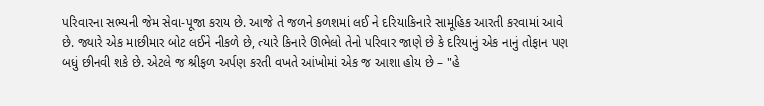પરિવારના સભ્યની જેમ સેવા-પૂજા કરાય છે. આજે તે જળને કળશમાં લઈ ને દરિયાકિનારે સામૂહિક આરતી કરવામાં આવે છે. જ્યારે એક માછીમાર બોટ લઈને નીકળે છે, ત્યારે કિનારે ઊભેલો તેનો પરિવાર જાણે છે કે દરિયાનું એક નાનું તોફાન પણ બધું છીનવી શકે છે. એટલે જ શ્રીફળ અર્પણ કરતી વખતે આંખોમાં એક જ આશા હોય છે – "હે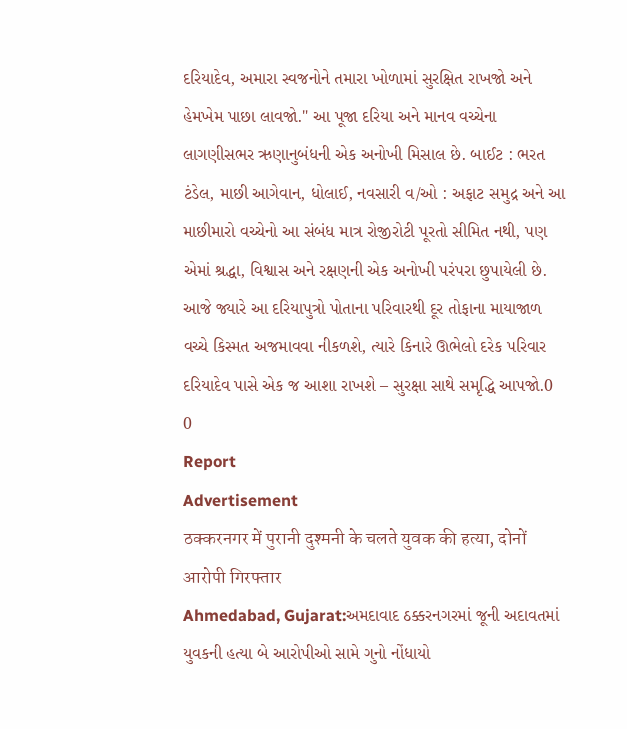દરિયાદેવ, અમારા સ્વજનોને તમારા ખોળામાં સુરક્ષિત રાખજો અને હેમખેમ પાછા લાવજો." આ પૂજા દરિયા અને માનવ વચ્ચેના લાગણીસભર ઋણાનુબંધની એક અનોખી મિસાલ છે. બાઈટ : ભરત ટંડેલ, માછી આગેવાન, ધોલાઈ, નવસારી વ/ઓ : અફાટ સમુદ્ર અને આ માછીમારો વચ્ચેનો આ સંબંધ માત્ર રોજીરોટી પૂરતો સીમિત નથી, પણ એમાં શ્રદ્ધા, વિશ્વાસ અને રક્ષણની એક અનોખી પરંપરા છુપાયેલી છે. આજે જ્યારે આ દરિયાપુત્રો પોતાના પરિવારથી દૂર તોફાના માયાજાળ વચ્ચે કિસ્મત અજમાવવા નીકળશે, ત્યારે કિનારે ઊભેલો દરેક પરિવાર દરિયાદેવ પાસે એક જ આશા રાખશે – સુરક્ષા સાથે સમૃદ્ધિ આપજો.0
0
Report
Advertisement
ठक्करनगर में पुरानी दुश्मनी के चलते युवक की हत्या, दोनों आरोपी गिरफ्तार
Ahmedabad, Gujarat:અમદાવાદ ઠક્કરનગરમાં જૂની અદાવતમાં યુવકની હત્યા બે આરોપીઓ સામે ગુનો નોંધાયો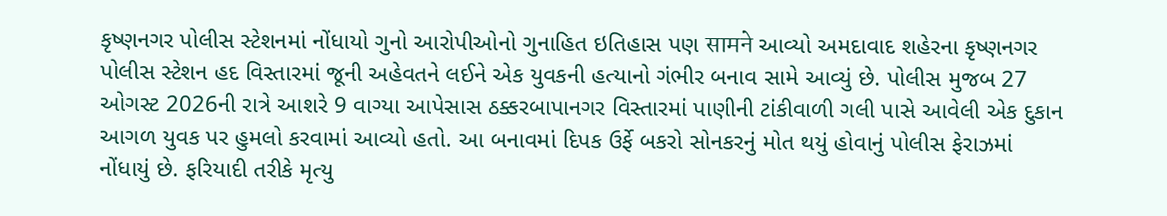કૃષ્ણનગર પોલીસ સ્ટેશનમાં નોંધાયો ગુનો આરોપીઓનો ગુનાહિત ઇતિહાસ પણ सामने આવ્યો અમદાવાદ શહેરના કૃષ્ણનગર પોલીસ સ્ટેશન હદ વિસ્તારમાં જૂની અહેવતને લઈને એક યુવકની હત્યાનો ગંભીર બનાવ સામે આવ્યું છે. પોલીસ મુજબ 27 ઓગસ્ટ 2026ની રાત્રે આશરે 9 વાગ્યા આપેસાસ ઠક્કરબાપાનગર વિસ્તારમાં પાણીની ટાંકીવાળી ગલી પાસે આવેલી એક દુકાન આગળ યુવક પર હુમલો કરવામાં આવ્યો હતો. આ બનાવમાં દિપક ઉર્ફે બકરો સોનકરનું મોત થયું હોવાનું પોલીસ ફેરાઝમાં નોંધાયું છે. ફરિયાદી તરીકે મૃત્યુ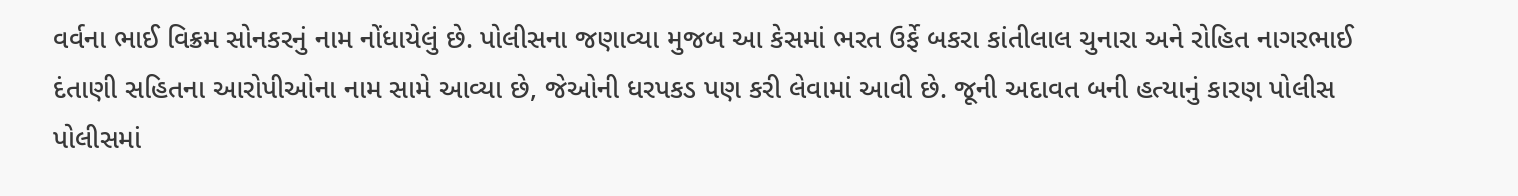વર્વના ભાઈ વિક્રમ સોનકરનું નામ નોંધાયેલું છે. પોલીસના જણાવ્યા મુજબ આ કેસમાં ભરત ઉર્ફે બકરા કાંતીલાલ ચુનારા અને રોહિત નાગરભાઈ દંતાણી સહિતના આરોપીઓના નામ સામે આવ્યા છે, જેઓની ધરપકડ પણ કરી લેવામાં આવી છે. જૂની અદાવત બની હત્યાનું કારણ પોલીસ પોલીસમાં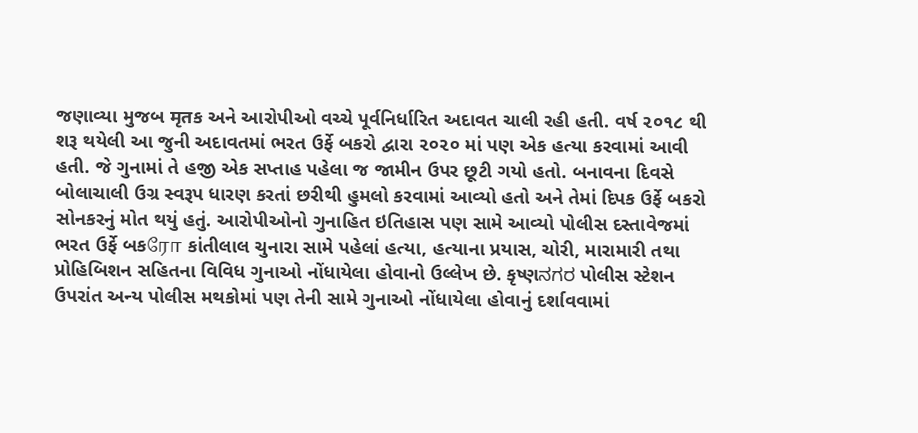જણાવ્યા મુજબ मृतક અને આરોપીઓ વચ્ચે પૂર્વનિર્ધારિત અદાવત ચાલી રહી હતી. વર્ષ ૨૦૧૮ થી શરૂ થયેલી આ જુની અદાવતમાં ભરત ઉર્ફે બકરો દ્વારા ૨૦૨૦ માં પણ એક હત્યા કરવામાં આવી હતી. જે ગુનામાં તે હજી એક સપ્તાહ પહેલા જ જામીન ઉપર છૂટી ગયો હતો. બનાવના દિવસે બોલાચાલી ઉગ્ર સ્વરૂપ ધારણ કરતાં છરીથી હુમલો કરવામાં આવ્યો હતો અને તેમાં દિપક ઉર્ફે બકરો સોનકરનું મોત થયું હતું. આરોપીઓનો ગુનાહિત ઇતિહાસ પણ સામે આવ્યો પોલીસ દસ્તાવેજમાં ભરત ઉર્ફે બકரோ કાંતીલાલ ચુનારા સામે પહેલાં હત્યા, હત્યાના પ્રયાસ, ચોરી, મારામારી તથા પ્રોહિબિશન સહિતના વિવિધ ગુનાઓ નોંધાયેલા હોવાનો ઉલ્લેખ છે. કૃષ્ણನಗರ પોલીસ સ્ટેશન ઉપરાંત અન્ય પોલીસ મથકોમાં પણ તેની સામે ગુનાઓ નોંધાયેલા હોવાનું દર્શાવવામાં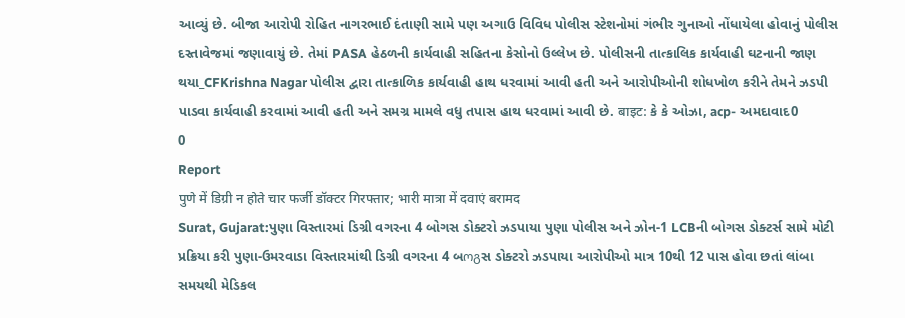આવ્યું છે. બીજા આરોપી રોહિત નાગરભાઈ દંતાણી સામે પણ અગાઉ વિવિધ પોલીસ સ્ટેશનોમાં ગંભીર ગુનાઓ નોંધાયેલા હોવાનું પોલીસ દસ્તાવેજમાં જણાવાયું છે. તેમાં PASA હેઠળની કાર્યવાહી સહિતના કેસોનો ઉલ્લેખ છે. પોલીસની તાત્કાલિક કાર્યવાહી ઘટનાની જાણ થયા_CFKrishna Nagar પોલીસ દ્વારા તાત્કાળિક કાર્યવાહી હાથ ધરવામાં આવી હતી અને આરોપીઓની શોધખોળ કરીને તેમને ઝડપી પાડવા કાર્યવાહી કરવામાં આવી હતી અને સમગ્ર મામલે વધુ તપાસ હાથ ધરવામાં આવી છે. बाइट: કે કે ઓઝા, acp- અમદાવાદ0
0
Report
पुणे में डिग्री न होते चार फर्जी डॉक्टर गिरफ्तार; भारी मात्रा में दवाएं बरामद
Surat, Gujarat:પુણા વિસ્તારમાં ડિગ્રી વગરના 4 બોગસ ડોક્ટરો ઝડપાયા પુણા પોલીસ અને ઝોન-1 LCBની બોગસ ડોક્ટર્સ સામે મોટી પ્રક્રિયા કરી પુણા-ઉમરવાડા વિસ્તારમાંથી ડિગ્રી વગરના 4 બოგસ ડોક્ટરો ઝડપાયા આરોપીઓ માત્ર 10થી 12 પાસ હોવા છતાં લાંબા સમયથી મેડિકલ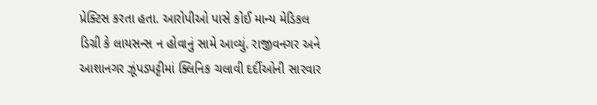પ્રેક્ટિસ કરતા હતા. આરોપીઓ પાસે કોઈ માન્ય મેડિકલ ડિગ્રી કે લાયસન્સ ન હોવાનું સામે આવ્યું. રાજીવનગર અને આશાનગર ઝૂંપડપટ્ટીમાં ક્લિનિક ચલાવી દર્દીઓની સારવાર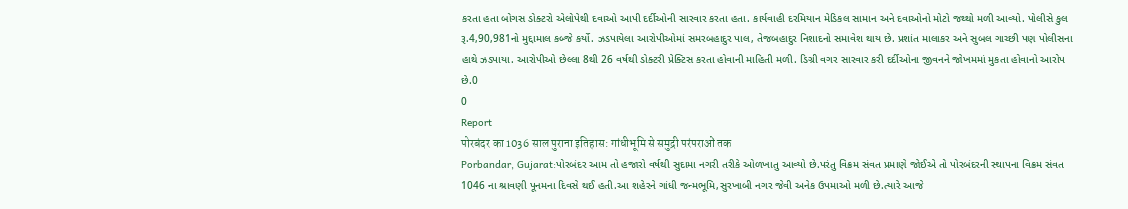કરતા હતા બોગસ ડોક્ટરો એલોપેથી દવાઓ આપી દર્દીઓની સારવાર કરતા હતા. કાર્યવાહી દરમિયાન મેડિકલ સામાન અને દવાઓનો મોટો જથ્થો મળી આવ્યો. પોલીસે કુલ રૂ.4,90,981નો મુદ્દામાલ કબ્જે કર્યો. ઝડપાયેલા આરોપીઓમાં સમરબહાદુર પાલ, તેજબહાદુર નિશાદનો સમાવેશ થાય છે. પ્રશાંત માલાકર અને સુબલ ગાચ્છી પણ પોલીસના હાથે ઝડપાયા. આરોપીઓ છેલ્લા 8થી 26 વર્ષથી ડોક્ટરી પ્રેક્ટિસ કરતા હોવાની માહિતી મળી. ડિગ્રી વગર સારવાર કરી દર્દીઓના જીવનને જોખમમાં મુકતા હોવાનો આરોપ છે.0
0
Report
पोरबंदर का 1036 साल पुराना इतिहास: गांधीभूमि से समुद्री परंपराओं तक
Porbandar, Gujarat:પોરબંદર આમ તો હજારો વર્ષથી સુદામા નગરી તરીકે ઓળખાતુ આવ્યો છે.પરંતુ વિક્રમ સંવત પ્રમાણે જોઈએ તો પોરબંદરની સ્થાપના વિક્રમ સંવત 1046 ના શ્રાવણી પૂનમના દિવસે થઈ હતી.આ શહેરને ગાંધી જન્મભૂમિ,સુરખાબી નગર જેવી અનેક ઉપમાઓ મળી છે.ત્યારે આજે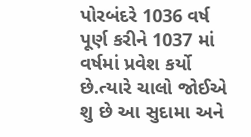પોરબંદરે 1036 વર્ષ પૂર્ણ કરીને 1037 માં વર્ષમાં પ્રવેશ કર્યો છે.ત્યારે ચાલો જોઈએ શુ છે આ સુદામા અને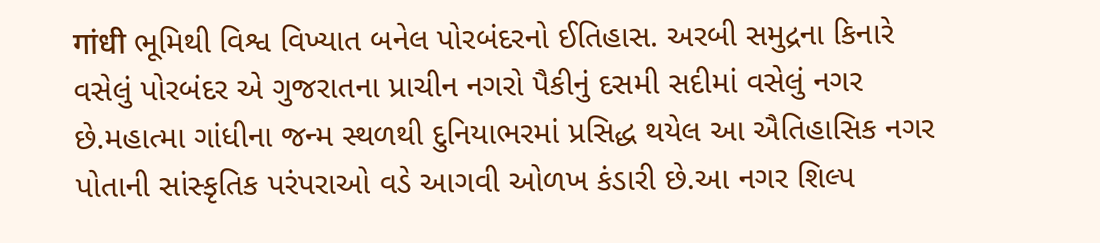गांधी ભૂમિથી વિશ્વ વિખ્યાત બનેલ પોરબંદરનો ઈતિહાસ. અરબી સમુદ્રના કિનારે વસેલું પોરબંદર એ ગુજરાતના પ્રાચીન નગરો પૈકીનું દસમી સદીમાં વસેલું નગર છે.મહાત્મા ગાંધીના જન્મ સ્થળથી દુનિયાભરમાં પ્રસિદ્ધ થયેલ આ ઐતિહાસિક નગર પોતાની સાંસ્કૃતિક પરંપરાઓ વડે આગવી ઓળખ કંડારી છે.આ નગર શિલ્પ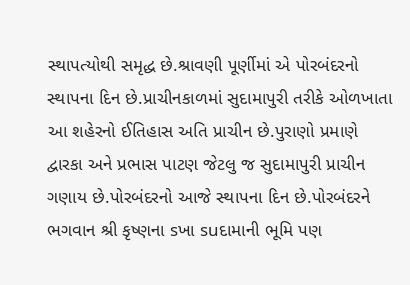સ્થાપત્યોથી સમૃદ્ધ છે.શ્રાવણી પૂર્ણીમાં એ પોરબંદરનો સ્થાપના દિન છે.પ્રાચીનકાળમાં સુદામાપુરી તરીકે ઓળખાતા આ શહેરનો ઈતિહાસ અતિ પ્રાચીન છે.પુરાણો પ્રમાણે દ્વારકા અને પ્રભાસ પાટણ જેટલુ જ સુદામાપુરી પ્રાચીન ગણાય છે.પોરબંદરનો આજે સ્થાપના દિન છે.પોરબંદરને ભગવાન શ્રી કૃષ્ણના sખા suદામાની ભૂમિ પણ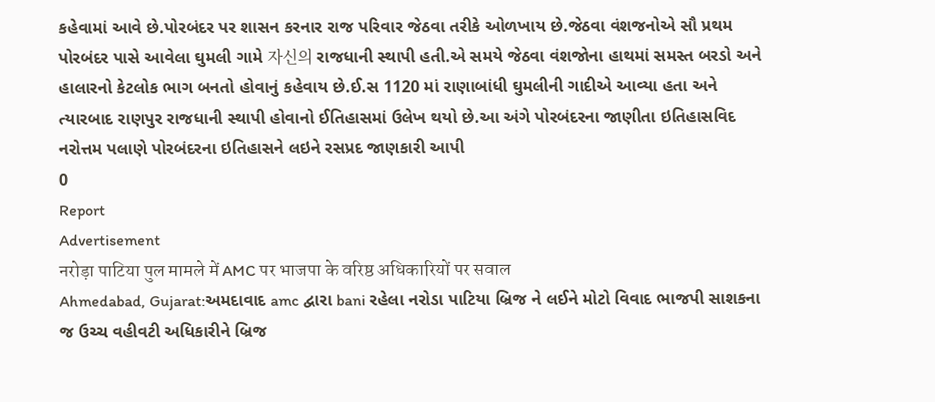કહેવામાં આવે છે.પોરબંદર પર શાસન કરનાર રાજ પરિવાર જેઠવા તરીકે ઓળખાય છે.જેઠવા વંશજનોએ સૌ પ્રથમ પોરબંદર પાસે આવેલા ઘુમલી ગામે 자신의 રાજધાની સ્થાપી હતી.એ સમયે જેઠવા વંશજોના હાથમાં સમસ્ત બરડો અને હાલારનો કેટલોક ભાગ બનતો હોવાનું કહેવાય છે.ઈ.સ 1120 માં રાણાબાંધી ઘુમલીની ગાદીએ આવ્યા હતા અને ત્યારબાદ રાણપુર રાજધાની સ્થાપી હોવાનો ઈતિહાસમાં ઉલેખ થયો છે.આ અંગે પોરબંદરના જાણીતા ઇતિહાસવિદ નરોત્તમ પલાણે પોરબંદરના ઇતિહાસને લઇને રસપ્રદ જાણકારી આપી
0
Report
Advertisement
नरोड़ा पाटिया पुल मामले में AMC पर भाजपा के वरिष्ठ अधिकारियों पर सवाल
Ahmedabad, Gujarat:અમદાવાદ amc દ્વારા bani રહેલા નરોડા પાટિયા બ્રિજ ને લઈને મોટો વિવાદ ભાજપી સાશકના જ ઉચ્ચ વહીવટી અધિકારીને બ્રિજ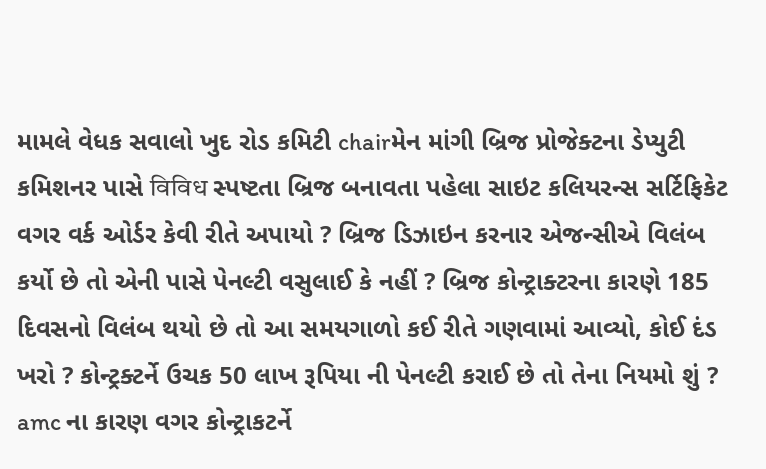મામલે વેધક સવાલો ખુદ રોડ કમિટી chairમેન માંગી બ્રિજ પ્રોજેક્ટના ડેપ્યુટી કમિશનર પાસે विविध સ્પષ્ટતા બ્રિજ બનાવતા પહેલા સાઇટ કલિયરન્સ સર્ટિફિકેટ વગર વર્ક ઓર્ડર કેવી રીતે અપાયો ? બ્રિજ ડિઝાઇન કરનાર એજન્સીએ વિલંબ કર્યો છે તો એની પાસે પેનલ્ટી વસુલાઈ કે નહીં ? બ્રિજ કોન્ટ્રાક્ટરના કારણે 185 દિવસનો વિલંબ થયો છે તો આ સમયગાળો કઈ રીતે ગણવામાં આવ્યો, કોઈ દંડ ખરો ? કોન્ટ્રક્ટર્ને ઉચક 50 લાખ રૂપિયા ની પેનલ્ટી કરાઈ છે તો તેના નિયમો શું ? amc ના કારણ વગર કોન્ટ્રાકટર્ને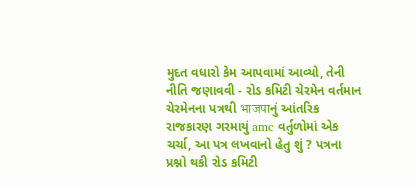મુદત વધારો કેમ આપવામાં આવ્યો, તેની નીતિ જણાવવી - રોડ કમિટી ચેરમેન વર્તમાન ચેરમેનના પત્રથી भाजपाનું આંતરિક રાજકારણ ગરમાયું amc વર્તુળોમાં એક ચર્ચા, આ પત્ર લખવાનો હેતુ શું ? પત્રના પ્રશ્નો થકી રોડ કમિટી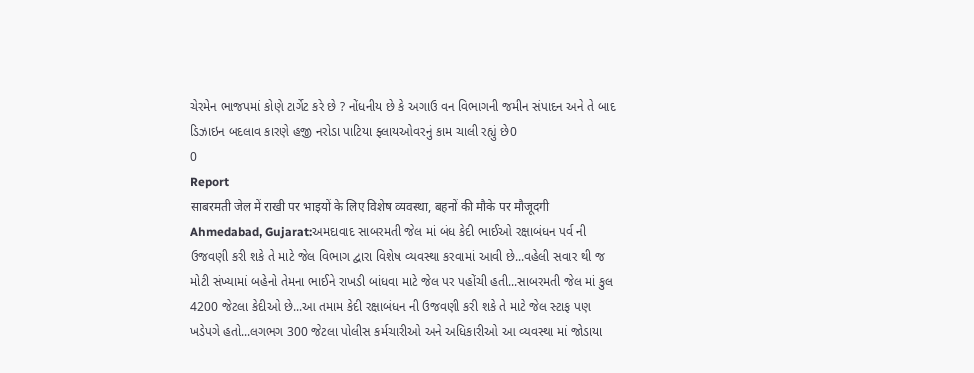ચેરમેન ભાજપમાં કોણે ટાર્ગેટ કરે છે ? નોંધનીય છે કે અગાઉ વન વિભાગની જમીન સંપાદન અને તે બાદ ડિઝાઇન બદલાવ કારણે હજી નરોડા પાટિયા ફ્લાયઓવરનું કામ ચાલી રહ્યું છે0
0
Report
साबरमती जेल में राखी पर भाइयों के लिए विशेष व्यवस्था, बहनों की मौके पर मौजूदगी
Ahmedabad, Gujarat:અમદાવાદ સાબરમતી જેલ માં બંધ કેદી ભાઈઓ રક્ષાબંધન પર્વ ની ઉજવણી કરી શકે તે માટે જેલ વિભાગ દ્વારા વિશેષ વ્યવસ્થા કરવામાં આવી છે...વહેલી સવાર થી જ મોટી સંખ્યામાં બહેનો તેમના ભાઈને રાખડી બાંધવા માટે જેલ પર પહોંચી હતી...સાબરમતી જેલ માં કુલ 4200 જેટલા કેદીઓ છે...આ તમામ કેદી રક્ષાબંધન ની ઉજવણી કરી શકે તે માટે જેલ સ્ટાફ પણ ખડેપગે હતો...લગભગ 300 જેટલા પોલીસ કર્મચારીઓ અને અધિકારીઓ આ વ્યવસ્થા માં જોડાયા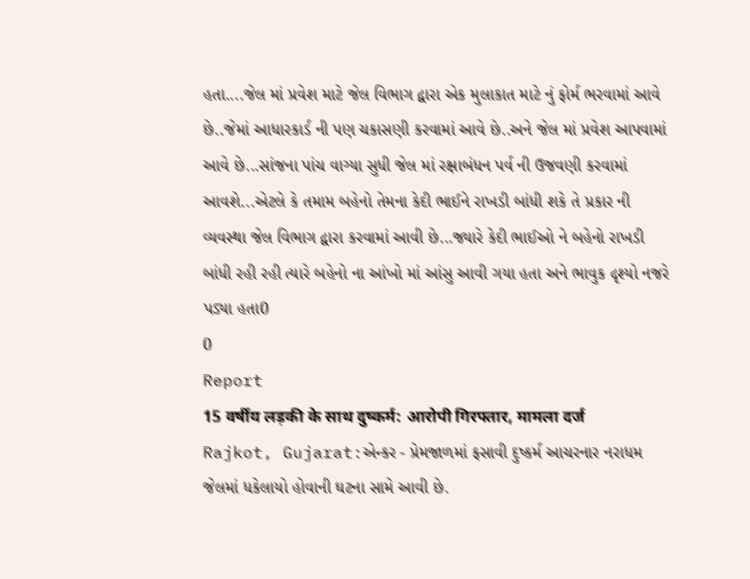હતા....જેલ માં પ્રવેશ માટે જેલ વિભાગ દ્વારા એક મુલાકાત માટે નું ફોર્મ ભરવામાં આવે છે..જેમાં આધારકાર્ડ ની પણ ચકાસણી કરવામાં આવે છે..અને જેલ માં પ્રવેશ આપવામાં આવે છે...સાંજના પાંચ વાગ્યા સુધી જેલ માં રક્ષાબંધન પર્વ ની ઉજવણી કરવામાં આવશે...એટલે કે તમામ બહેનો તેમના કેદી ભાઈને રાખડી બાંધી શકે તે પ્રકાર ની વ્યવસ્થા જેલ વિભાગ દ્વારા કરવામાં આવી છે...જ્યારે કેદી ભાઈઓ ને બહેનો રાખડી બાંધી રહી રહી ત્યારે બહેનો ના આંખો માં આંસુ આવી ગયા હતા અને ભાવુક દૃશ્યો નજરે પડ્યા હતા0
0
Report
15 वर्षीय लड़की के साथ दुष्कर्म: आरोपी गिरफ्तार, मामला दर्ज
Rajkot, Gujarat:એન્કર - પ્રેમજાળમાં ફસાવી દુષ્કર્મ આચરનાર નરાધમ જેલમાં ધકેલાયો હોવાની ઘટના સામે આવી છે.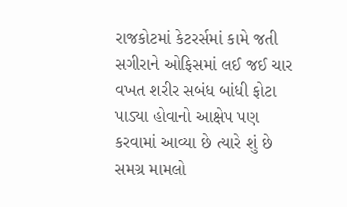રાજકોટમાં કેટરર્સમાં કામે જતી સગીરાને ઓફિસમાં લઈ જઈ ચાર વખત શરીર સબંધ બાંધી ફોટા પાડ્યા હોવાનો આક્ષેપ પણ કરવામાં આવ્યા છે ત્યારે શું છે સમગ્ર મામલો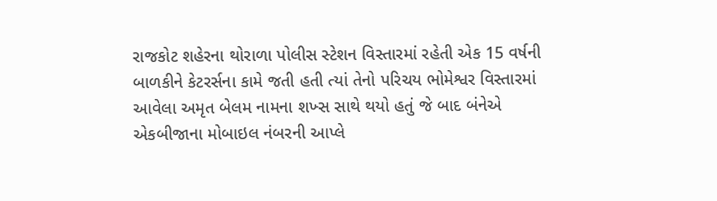રાજકોટ શહેરના થોરાળા પોલીસ સ્ટેશન વિસ્તારમાં રહેતી એક 15 વર્ષની બાળકીને કેટરર્સના કામે જતી હતી ત્યાં તેનો પરિચય ભોમેશ્વર વિસ્તારમાં આવેલા અમૃત બેલમ નામના શખ્સ સાથે થયો હતું જે બાદ બંનેએ એકબીજાના મોબાઇલ નંબરની આપ્લે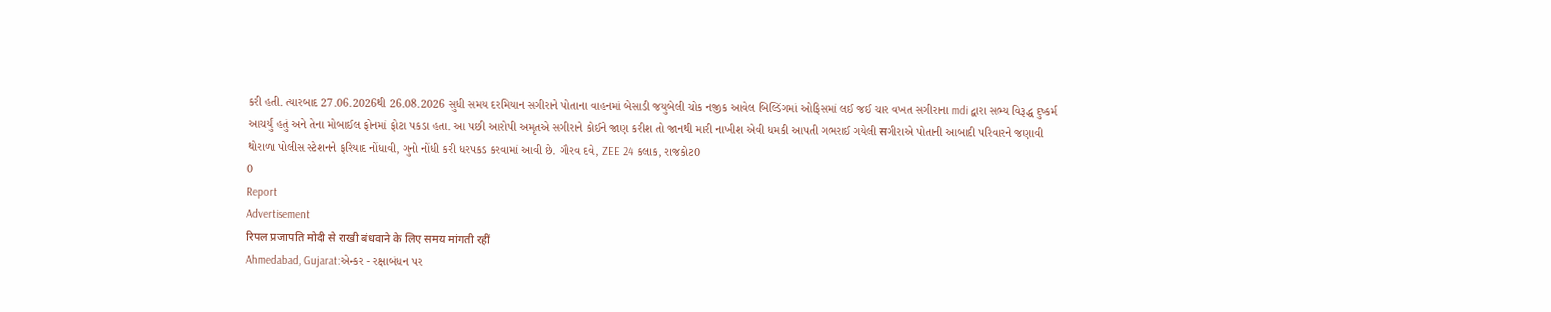કરી હતી. ત્યારબાદ 27.06.2026થી 26.08.2026 સુધી સમય દરમિયાન સગીરાને પોતાના વાહનમાં બેસાડી જયુબેલી ચોક નજીક આવેલ બિલ્ડિંગમાં ઓફિસમાં લઈ જઈ ચાર વખત સગીરાના mdi દ્વારા સભ્ય વિરૂદ્ધ દુષ્કર્મ આચર્યું હતું અને તેના મોબાઈલ ફોનમાં ફોટા પકડા હતા. આ પછી આરોપી અમૃતએ સગીરાને કોઈને જાણ કરીશ તો જાનથી મારી નાખીશ એવી ધમકી આપતી ગભરાઈ ગયેલી सગીરાએ પોતાની આબાદી પરિવારને જણાવી થોરાળા પોલીસ સ્ટેશનને ફરિયાદ નોંધાવી, ગુનો નોંધી કરી ધરપકડ કરવામાં આવી છે. ગૌરવ દવે, ZEE 24 કલાક, રાજકોટ0
0
Report
Advertisement
रिपल प्रजापति मोदी से राखी बंधवाने के लिए समय मांगती रहीं
Ahmedabad, Gujarat:એન્કર - રક્ષાબંધન પર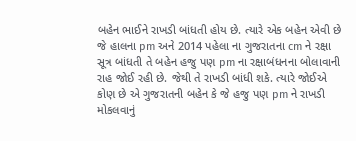બહેન ભાઈને રાખડી બાંધતી હોય છે. ત્યારે એક બહેન એવી છે જે હાલના pm અને 2014 પહેલા ના ગુજરાતના cm ને રક્ષા સૂત્ર બાંધતી તે બહેન હજુ પણ pm ના રક્ષાબંધનના બોલાવાની રાહ જોઈ રહી છે. જેથી તે રાખડી બાંધી શકે. ત્યારે જોઈએ કોણ છે એ ગુજરાતની બહેન કે જે હજુ પણ pm ને રાખડી મોકલવાનું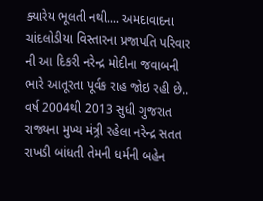ક્યારેય ભૂલતી નથી.... અમદાવાદના ચાંદલોડીયા વિસ્તારના પ્રજાપતિ પરિવાર ની આ દિકરી નરેન્દ્ર મોદીના જવાબની ભારે આતૂરતા પૂર્વક રાહ જોઇ રહી છે.. વર્ષ 2004થી 2013 સુધી ગુજરાત રાજ્યના મુખ્ય મંત્ર્રી રહેલા નરેન્દ્ર સતત રાખડી બાંધતી તેમની ધર્મની બહેન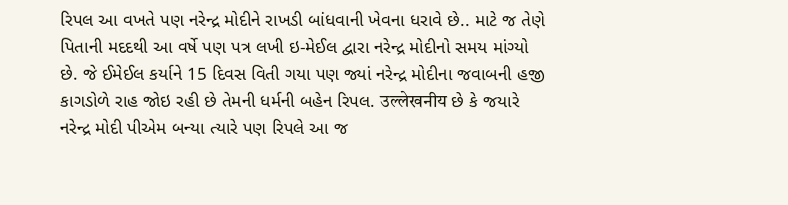રિપલ આ વખતે પણ નરેન્દ્ર મોદીને રાખડી બાંધવાની ખેવના ધરાવે છે.. માટે જ તેણે પિતાની મદદથી આ વર્ષે પણ પત્ર લખી ઇ-મેઈલ દ્વારા નરેન્દ્ર મોદીનો સમય માંગ્યો છે. જે ઈમેઈલ કર્યાને 15 દિવસ વિતી ગયા પણ જ્યાં નરેન્દ્ર મોદીના જવાબની હજી કાગડોળે રાહ જોઇ રહી છે તેમની ધર્મની બહેન રિપલ. उल्लेखनीय છે કે જયારે નરેન્દ્ર મોદી પીએમ બન્યા ત્યારે પણ રિપલે આ જ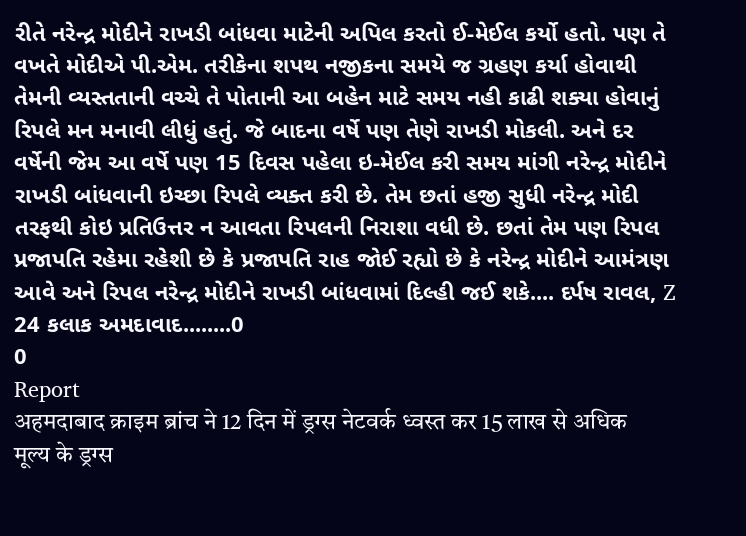રીતે નરેન્દ્ર મોદીને રાખડી બાંધવા માટેની અપિલ કરતો ઈ-મેઈલ કર્યો હતો. પણ તે વખતે મોદીએ પી.એમ. તરીકેના શપથ નજીકના સમયે જ ગ્રહણ કર્યા હોવાથી તેમની વ્યસ્તતાની વચ્ચે તે પોતાની આ બહેન માટે સમય નહી કાઢી શક્યા હોવાનું રિપલે મન મનાવી લીધું હતું. જે બાદના વર્ષે પણ તેણે રાખડી મોકલી. અને દર વર્ષેની જેમ આ વર્ષે પણ 15 દિવસ પહેલા ઇ-મેઈલ કરી સમય માંગી નરેન્દ્ર મોદીને રાખડી બાંધવાની ઇચ્છા રિપલે વ્યક્ત કરી છે. તેમ છતાં હજી સુધી નરેન્દ્ર મોદી તરફથી કોઇ પ્રતિઉત્તર ન આવતા રિપલની નિરાશા વધી છે. છતાં તેમ પણ રિપલ પ્રજાપતિ રહેમા રહેશી છે કે પ્રજાપતિ રાહ જોઈ રહ્યો છે કે નરેન્દ્ર મોદીને આમંત્રણ આવે અને રિપલ નરેન્દ્ર મોદીને રાખડી બાંધવામાં દિલ્હી જઈ શકે.... દર્પષ રાવલ, Z 24 કલાક અમદાવાદ........0
0
Report
अहमदाबाद क्राइम ब्रांच ने 12 दिन में ड्रग्स नेटवर्क ध्वस्त कर 15 लाख से अधिक मूल्य के ड्रग्स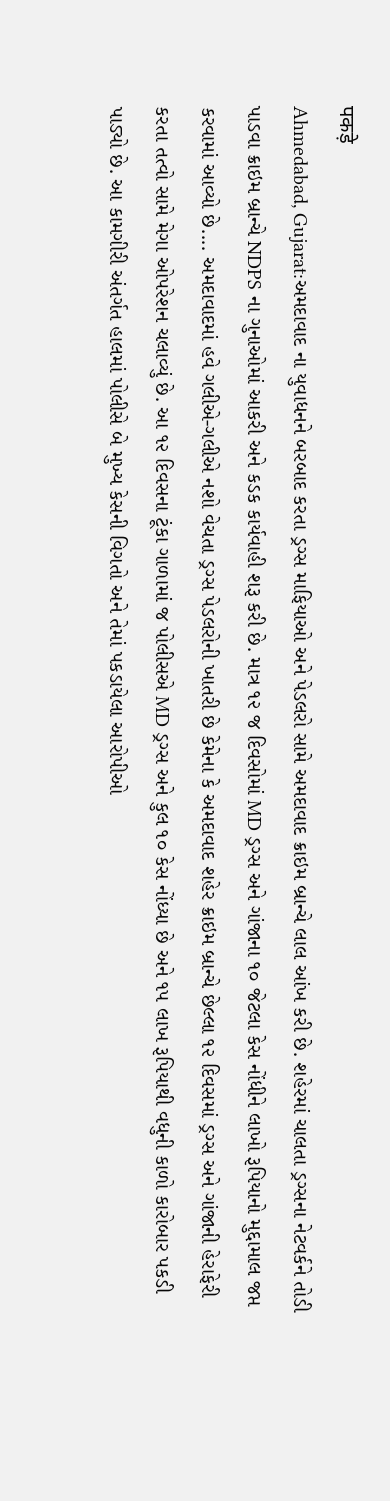पकड़े
Ahmedabad, Gujarat:અમદાવાદ ના યુવાધનને બરબાદ કરતા ડ્રગ્સ માફિયાઓ અને પેડલરો સામે અમદાવાદ ક્રાઇમ બ્રાન્ચે લાલ આંખ કરી છે. શહેરમાં ચાલતા ડ્રગ્સના નેટવર્કને તોડી પાડવા ક્રાઇમ બ્રાન્ચે NDPS ના ગુનાઓમાં આકરી અને કડક કાર્યવાહી શરૂ કરી છે. માત્ર ૧૨ જ દિવસોમાં MD ડ્રગ્સ અને ગાંજાના ૧૦ જેટલા કેસ નોંધીને લાખો રૂપિયાનો મુદ્દામાલ જપ્ત કરવામાં આવ્યો છે.... અમદાવાદમાં હવે ગલીએ-ગલીએ નશો વેચતા ડ્રગ્સ પેડલરોની ખાતરી છે કેમેના કે અમદાવાદ શહેર ક્રાઇમ બ્રાન્ચે છેલ્લા ૧૨ દિવસમાં ડ્રગ્સ અને ગાંજાની હેરાફેરી કરતા તત્વો સામે મેગા ઓપરેશન ચલાવ્યું છે. આ ૧૨ દિવસના ટૂંકા ગાળામાં જ પોલીસએ MD ડ્રગ્સ અને કુલ ૧૦ કેસ નોંધ્યા છે અને ૧૫ લાખ રૂપિયાથી વધુની કાળો કારોબાર પકડી પાડ્યો છે. આ કામગીરી અંતર્ગત હાલમાં પોલીસે બે મુખ્ય કેસની વિગતો અને તેમાં પકડાયેલા આરોપીઓ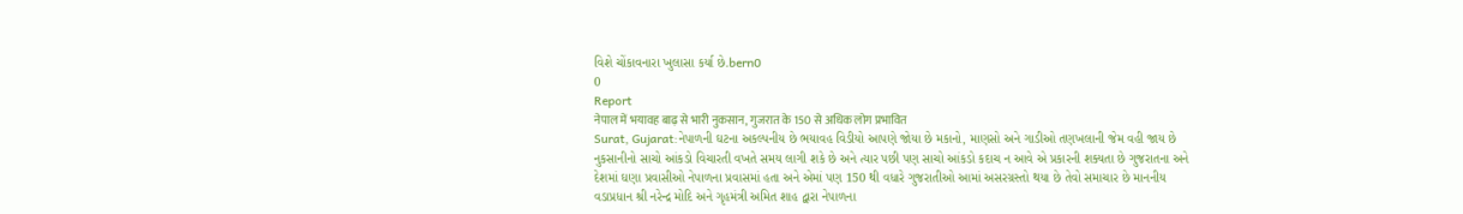વિશે ચોંકાવનારા ખુલાસા કર્યા છે.bern0
0
Report
नेपाल में भयावह बाढ़ से भारी नुकसान, गुजरात के 150 से अधिक लोग प्रभावित
Surat, Gujarat:નેપાળની ઘટના અકલ્પનીય છે ભયાવહ વિડીયો આપણે જોયા છે મકાનો, માણસો અને ગાડીઓ તણખલાની જેમ વહી જાય છે નુકસાનીનો સાચો આંકડો વિચારતી વખતે સમય લાગી શકે છે અને ત્યાર પછી પણ સાચો આંકડો કદાચ ન આવે એ પ્રકારની શક્યતા છે ગુજરાતના અને દેશમાં ઘણા પ્રવાસીઓ નેપાળના પ્રવાસમાં હતા અને એમાં પણ 150 થી વધારે ગુજરાતીઓ આમાં અસરગ્રસ્તો થયા છે તેવો સમાચાર છે માનનીય વડાપ્રધાન શ્રી નરેન્દ્ર મોદિ અને ગૃહમંત્રી અમિત શાહ દ્વારા નેપાળના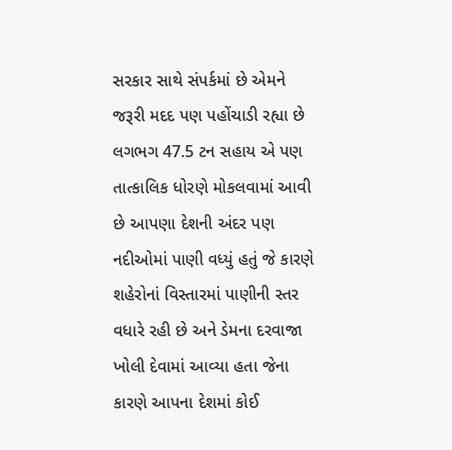સરકાર સાથે સંપર્કમાં છે એમને જરૂરી મદદ પણ પહોંચાડી રહ્યા છે લગભગ 47.5 ટન સહાય એ પણ તાત્કાલિક ધોરણે મોકલવામાં આવી છે આપણા દેશની અંદર પણ નદીઓમાં પાણી વધ્યું હતું જે કારણે શહેરોનાં વિસ્તારમાં પાણીની સ્તર વધારે રહી છે અને ડેમના દરવાજા ખોલી દેવામાં આવ્યા હતા જેના કારણે આપના દેશમાં કોઈ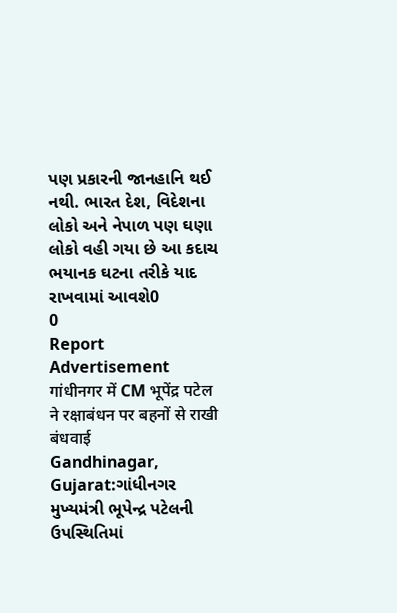પણ પ્રકારની જાનહાનિ થઈ નથી. ભારત દેશ, વિદેશના લોકો અને નેપાળ પણ ઘણા લોકો વહી ગયા છે આ કદાચ ભયાનક ઘટના તરીકે યાદ રાખવામાં આવશે0
0
Report
Advertisement
गांधीनगर में CM भूपेंद्र पटेल ने रक्षाबंधन पर बहनों से राखी बंधवाई
Gandhinagar, Gujarat:ગાંધીનગર મુખ્યમંત્રી ભૂપેન્દ્ર પટેલની ઉપસ્થિતિમાં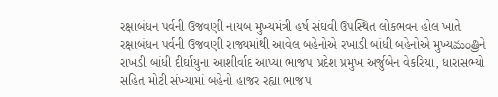રક્ષાબંધન પર્વની ઉજવણી નાયબ મુખ્યમંત્રી હર્ષ સંઘવી ઉપસ્થિત લોકભવન હોલ ખાતે રક્ષાબંધન પર્વની ઉજવણી રાજ્યમાંથી આવેલ બહેનોએ રખાડી બાંધી બહેનોએ મુખ્યమంత్రిને રાખડી બાંધી દીર્ઘાયુના આશીર્વાદ આપ્યા ભાજપ પ્રદેશ પ્રમુખ અર્જુબેન વેકરિયા, ધારાસભ્યો સહિત મોટી સંખ્યામાં બહેનો હાજર રહ્યા ભાજપ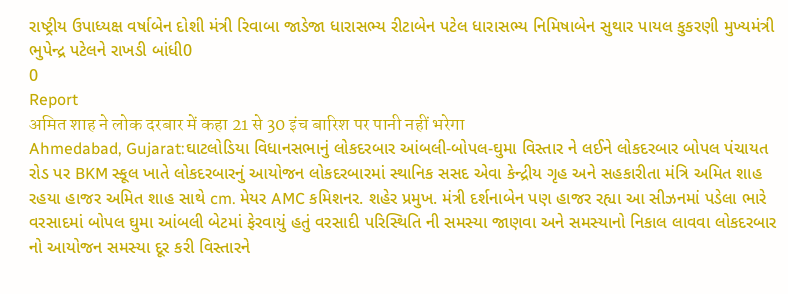રાષ્ટ્રીય ઉપાધ્યક્ષ વર્ષાબેન દોશી મંત્રી રિવાબા જાડેજા ધારાસભ્ય રીટાબેન પટેલ ધારાસભ્ય નિમિષાબેન સુથાર પાયલ કુકરણી મુખ્યમંત્રી ભુપેન્દ્ર પટેલને રાખડી બાંધી0
0
Report
अमित शाह ने लोक दरबार में कहा 21 से 30 इंच बारिश पर पानी नहीं भरेगा
Ahmedabad, Gujarat:ઘાટલોડિયા વિધાનસભાનું લોકદરબાર આંબલી-બોપલ-ઘુમા વિસ્તાર ને લઈને લોકદરબાર બોપલ પંચાયત રોડ પર BKM સ્કૂલ ખાતે લોકદરબારનું આયોજન લોકદરબારમાં સ્થાનિક સસદ એવા કેન્દ્રીય ગૃહ અને સહકારીતા મંત્રિ અમિત શાહ રહયા હાજર અમિત શાહ સાથે cm. મેયર AMC કમિશનર. શહેર પ્રમુખ. મંત્રી દર્શનાબેન પણ હાજર રહ્યા આ સીઝનમાં પડેલા ભારે વરસાદમાં બોપલ ઘુમા આંબલી બેટમાં ફેરવાયું હતું વરસાદી પરિસ્થિતિ ની સમસ્યા જાણવા અને સમસ્યાનો નિકાલ લાવવા લોકદરબાર નો આયોજન સમસ્યા દૂર કરી વિસ્તારને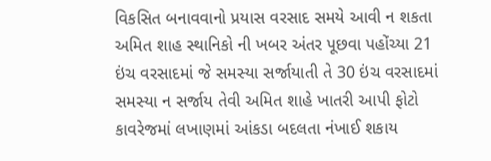વિકસિત બનાવવાનો પ્રયાસ વરસાદ સમયે આવી ન શકતા અમિત શાહ સ્થાનિકો ની ખબર અંતર પૂછવા પહોંચ્યા 21 ઇંચ વરસાદમાં જે સમસ્યા સર્જાયાતી તે 30 ઇંચ વરસાદમાં સમસ્યા ન સર્જાય તેવી અમિત શાહે ખાતરી આપી ફોટો કાવરેજમાં લખાણમાં આંકડા બદલતા નંખાઈ શકાય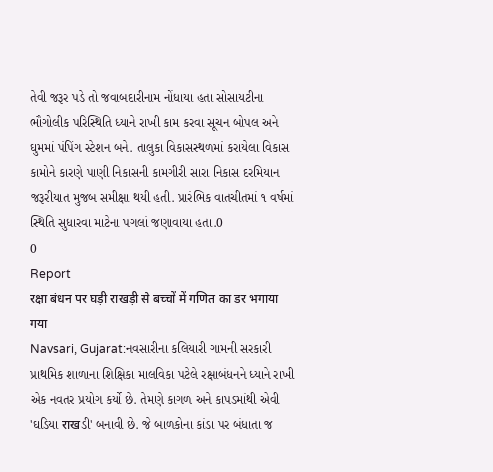તેવી જરૂર પડે તો જવાબદારીનામ નોંધાયા હતા સોસાયટીના ભૌગોલીક પરિસ્થિતિ ધ્યાને રાખી કામ કરવા સૂચન બોપલ અને ઘુમમાં પંપિંગ સ્ટેશન બને. તાલુકા વિકાસસ્થળમાં કરાયેલા વિકાસ કામોને કારણે પાણી નિકાસની કામગીરી સારા નિકાસ દરમિયાન જરૂરીયાત મુજબ સમીક્ષા થયી હતી. પ્રારંભિક વાતચીતમાં ૧ વર્ષમાં સ્થિતિ સુધારવા માટેના પગલાં જણાવાયા હતા.0
0
Report
रक्षा बंधन पर घड़ी राखड़ी से बच्चों में गणित का डर भगाया गया
Navsari, Gujarat:નવસારીના કલિયારી ગામની સરકારી પ્રાથમિક શાળાના શિક્ષિકા માલવિકા પટેલે રક્ષાબંધનને ધ્યાને રાખી એક નવતર પ્રયોગ કર્યો છે. તેમણે કાગળ અને કાપડમાંથી એવી 'ઘડિયા राखડી' બનાવી છે. જે બાળકોના કાંડા પર બંધાતા જ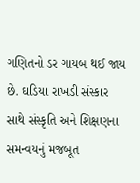ગણિતનો ડર ગાયબ થઈ જાય છે. ઘડિયા રાખડી સંસ્કાર સાથે સંસ્કૃતિ અને શિક્ષણના સમન્વયનું મજબૂત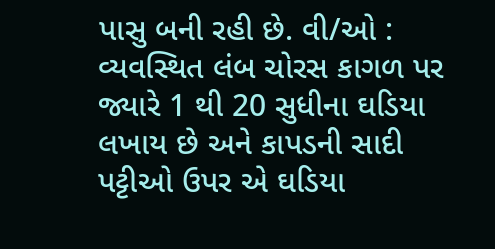પાસુ બની રહી છે. વી/ઓ : વ્યવસ્થિત લંબ ચોરસ કાગળ પર જ્યારે 1 થી 20 સુધીના ઘડિયા લખાય છે અને કાપડની સાદી પટ્ટીઓ ઉપર એ ઘડિયા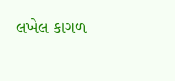લખેલ કાગળ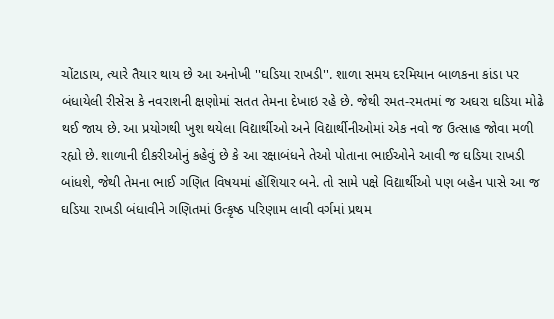ચોંટાડાય, ત્યારે તૈયાર થાય છે આ અનોખી ''ઘડિયા રાખડી''. શાળા સમય દરમિયાન બાળકના કાંડા પર બંધાયેલી રીસેસ કે નવરાશની ક્ષણોમાં સતત તેમના દેખાઇ રહે છે. જેથી રમત-રમતમાં જ અઘરા ઘડિયા મોઢે થઈ જાય છે. આ પ્રયોગથી ખુશ થયેલા વિદ્યાર્થીઓ અને વિદ્યાર્થીનીઓમાં એક નવો જ ઉત્સાહ જોવા મળી રહ્યો છે. શાળાની દીકરીઓનું કહેવું છે કે આ રક્ષાબંધને તેઓ પોતાના ભાઈઓને આવી જ ઘડિયા રાખડી બાંધશે, જેથી તેમના ભાઈ ગણિત વિષયમાં હોંશિયાર બને. તો સામે પક્ષે વિદ્યાર્થીઓ પણ બહેન પાસે આ જ ઘડિયા રાખડી બંધાવીને ગણિતમાં ઉત્કૃષ્ઠ પરિણામ લાવી વર્ગમાં પ્રથમ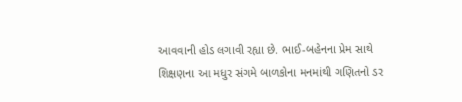આવવાની હોડ લગાવી રહ્યા છે. ભાઈ-બહેનના પ્રેમ સાથે શિક્ષણના આ મધુર સંગમે બાળકોના મનમાંથી ગણિતનો ડર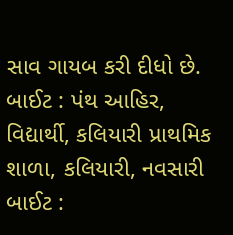સાવ ગાયબ કરી દીધો છે. બાઈટ : પંથ આહિર, વિદ્યાર્થી, કલિયારી પ્રાથમિક શાળા, કલિયારી, નવસારી બાઈટ :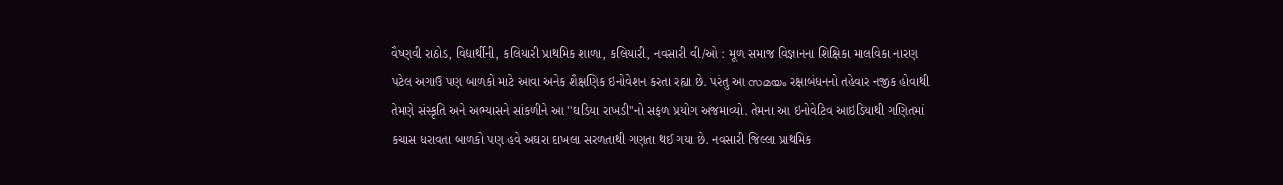વૈષ્ણવી રાઠોડ, વિદ્યાર્થીની, કલિયારી પ્રાથમિક શાળા, કલિયારી, નવસારી વી/ઓ : મૂળ સમાજ વિજ્ઞાનના શિક્ષિકા માલવિકા નારણ પટેલ અગાઉ પણ બાળકો માટે આવા અનેક શૈક્ષણિક ઇનોવેશન કરતા રહ્યા છે. પરંતુ આ സമയം રક્ષાબંધનનો તહેવાર નજીક હોવાથી તેમણે સંસ્કૃતિ અને અભ્યાસને સાંકળીને આ ''ઘડિયા રાખડી''નો સફળ પ્રયોગ અજમાવ્યો. તેમના આ ઇનોવેટિવ આઇડિયાથી ગણિતમાં કચાસ ધરાવતા બાળકો પણ હવે અઘરા દાખલા સરળતાથી ગણતા થઈ ગયા છે. નવસારી જિલ્લા પ્રાથમિક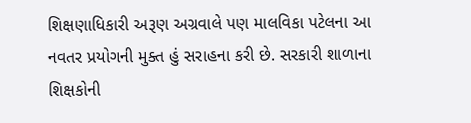શિક્ષણાધિકારી અરૂણ અગ્રવાલે પણ માલવિકા પટેલના આ નવતર પ્રયોગની મુક્ત હું સરાહના કરી છે. સરકારી શાળાના શિક્ષકોની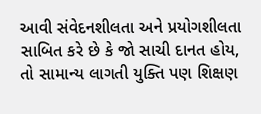આવી સંવેદનશીલતા અને પ્રયોગશીલતા સાબિત કરે છે કે જો સાચી દાનત હોય, તો સામાન્ય લાગતી યુક્તિ પણ શિક્ષણ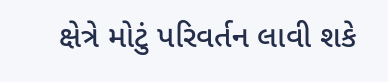ક્ષેત્રે મોટું પરિવર્તન લાવી શકે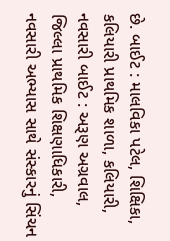છે. બાઈટ : માલવિકા પટેલ, શિક્ષિકા, કલિયારી પ્રાથમિક શાળા, કલિયારી, નવસારી બાઈટ : અરૂણ અગ્રવાલ, જિલ્લા પ્રાથમિક શિક્ષણાધિકારી, નવસારી અભ્યાસ સાથે સંસ્કારનું સિંચન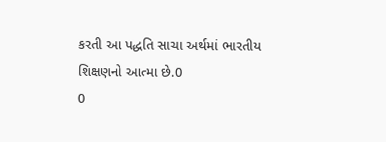કરતી આ પદ્ધતિ સાચા અર્થમાં ભારતીય શિક્ષણનો આત્મા છે.0
0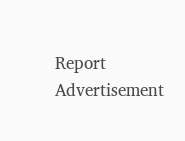Report
Advertisement